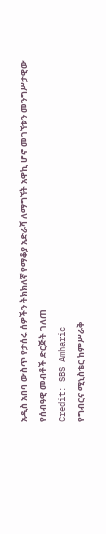አዲስ አበባ ውስጥ የታሰሩ ሰዎችን ትክክለኛ የማቆያ አድራሻ ለማግኘት አዋኪ ሆኖ መገኘቱን መንግሥታዊው የሰብዓዊ መብቶች ድርጅት ገለጠ
Credit: SBS Amharic
የግብርና ሚኒስቴር ከምሥራቅ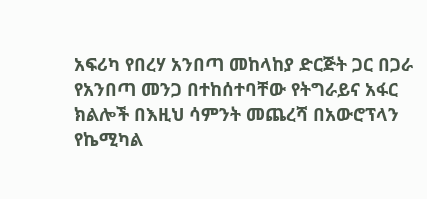አፍሪካ የበረሃ አንበጣ መከላከያ ድርጅት ጋር በጋራ የአንበጣ መንጋ በተከሰተባቸው የትግራይና አፋር ክልሎች በእዚህ ሳምንት መጨረሻ በአውሮፕላን የኬሚካል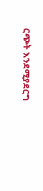ርጭት እንደሚያደርግ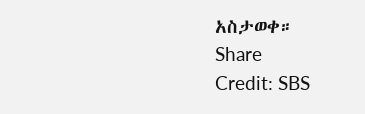አስታወቀ።
Share
Credit: SBS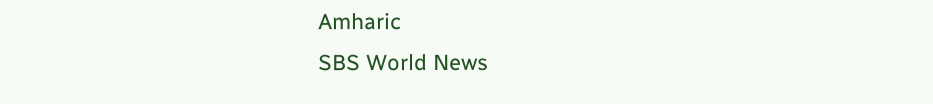Amharic
SBS World News